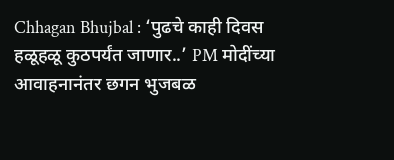Chhagan Bhujbal : ‘पुढचे काही दिवस हळूहळू कुठपर्यंत जाणार..’ PM मोदींच्या आवाहनानंतर छगन भुजबळ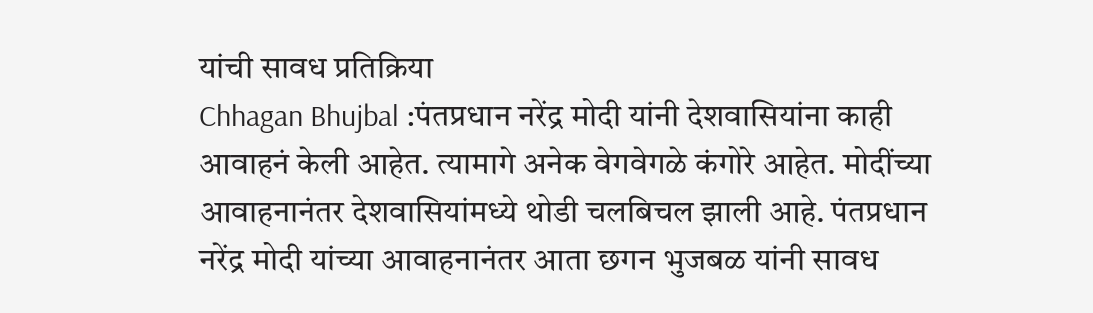यांची सावध प्रतिक्रिया
Chhagan Bhujbal :पंतप्रधान नरेंद्र मोदी यांनी देशवासियांना काही आवाहनं केली आहेत. त्यामागे अनेक वेगवेगळे कंगोरे आहेत. मोदींच्या आवाहनानंतर देशवासियांमध्ये थोडी चलबिचल झाली आहे. पंतप्रधान नरेंद्र मोदी यांच्या आवाहनानंतर आता छगन भुजबळ यांनी सावध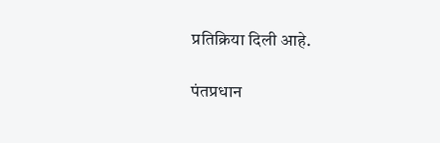प्रतिक्रिया दिली आहे.

पंतप्रधान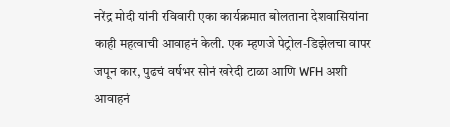नरेंद्र मोदी यांनी रविवारी एका कार्यक्रमात बोलताना देशवासियांना काही महत्वाची आवाहनं केली. एक म्हणजे पेट्रोल-डिझेलचा वापर जपून कार, पुढचं वर्षभर सोनं खरेदी टाळा आणि WFH अशी आवाहनं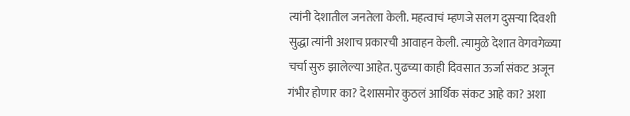त्यांनी देशातील जनतेला केली. महत्वाचं म्हणजे सलग दुसऱ्या दिवशी सुद्धा त्यांनी अशाच प्रकारची आवाहन केली. त्यामुळे देशात वेगवगेळ्या चर्चा सुरु झालेल्या आहेत. पुढच्या काही दिवसात ऊर्जा संकट अजून गंभीर होणार का? देशासमोर कुठलं आर्थिक संकट आहे का? अशा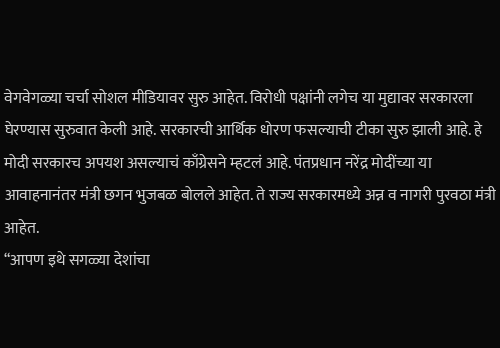वेगवेगळ्या चर्चा सोशल मीडियावर सुरु आहेत. विरोधी पक्षांनी लगेच या मुद्यावर सरकारला घेरण्यास सुरुवात केली आहे. सरकारची आर्थिक धोरण फसल्याची टीका सुरु झाली आहे. हे मोदी सरकारच अपयश असल्याचं काँग्रेसने म्हटलं आहे. पंतप्रधान नरेंद्र मोदींच्या या आवाहनानंतर मंत्री छगन भुजबळ बोलले आहेत. ते राज्य सरकारमध्ये अन्न व नागरी पुरवठा मंत्री आहेत.
“आपण इथे सगळ्या देशांचा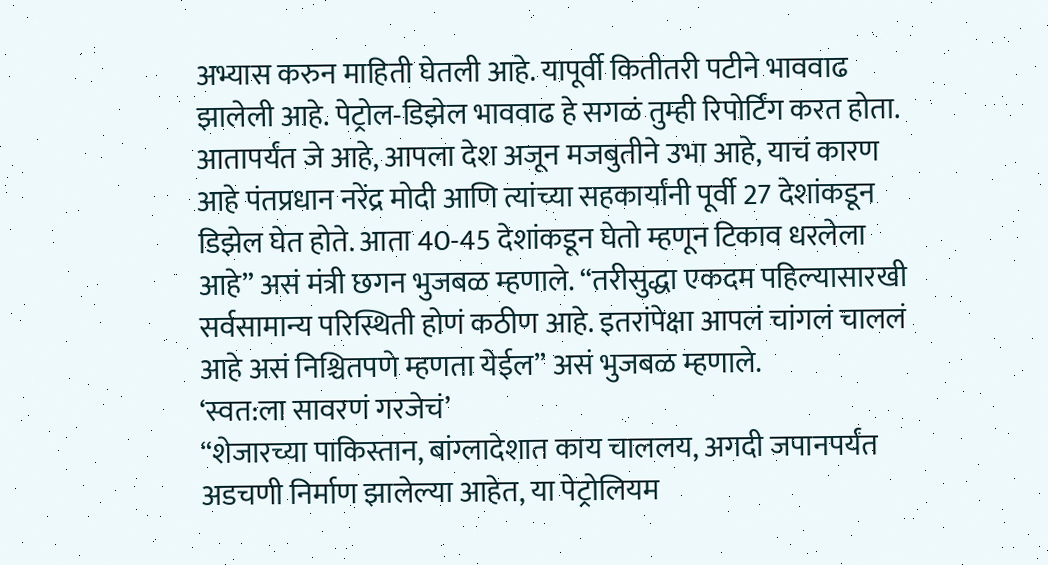अभ्यास करुन माहिती घेतली आहे. यापूर्वी कितीतरी पटीने भाववाढ झालेली आहे. पेट्रोल-डिझेल भाववाढ हे सगळं तुम्ही रिपोर्टिंग करत होता. आतापर्यंत जे आहे, आपला देश अजून मजबुतीने उभा आहे, याचं कारण आहे पंतप्रधान नरेंद्र मोदी आणि त्यांच्या सहकार्यांनी पूर्वी 27 देशांकडून डिझेल घेत होते. आता 40-45 देशांकडून घेतो म्हणून टिकाव धरलेला आहे” असं मंत्री छगन भुजबळ म्हणाले. “तरीसुद्धा एकदम पहिल्यासारखी सर्वसामान्य परिस्थिती होणं कठीण आहे. इतरांपेक्षा आपलं चांगलं चाललं आहे असं निश्चितपणे म्हणता येईल” असं भुजबळ म्हणाले.
‘स्वत:ला सावरणं गरजेचं’
“शेजारच्या पाकिस्तान, बांग्लादेशात काय चाललय, अगदी जपानपर्यंत अडचणी निर्माण झालेल्या आहेत, या पेट्रोलियम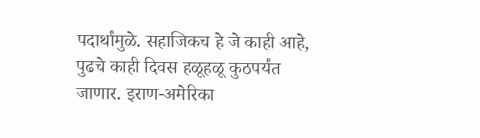पदार्थांमुळे. सहाजिकच हे जे काही आहे, पुढचे काही दिवस हळूहळू कुठपर्यंत जाणार. इराण-अमेरिका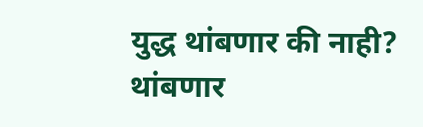युद्ध थांबणार की नाही? थांबणार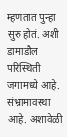म्हणतात पुन्हा सुरु होतं. अशी डामाडौल परिस्थिती जगामध्ये आहे. संभ्रामावस्था आहे. अशावेळी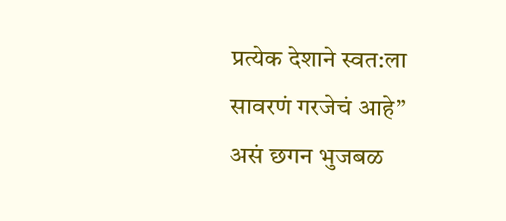प्रत्येक देशाने स्वत:ला सावरणं गरजेचं आहे” असं छगन भुजबळ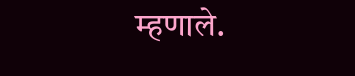म्हणाले.